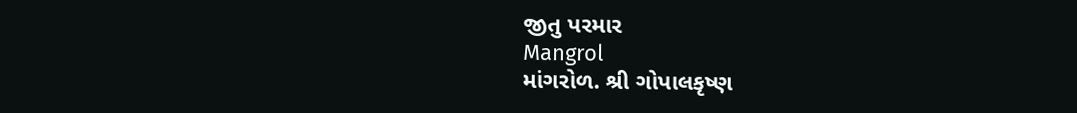જીતુ પરમાર
Mangrol
માંગરોળ. શ્રી ગોપાલકૃષ્ણ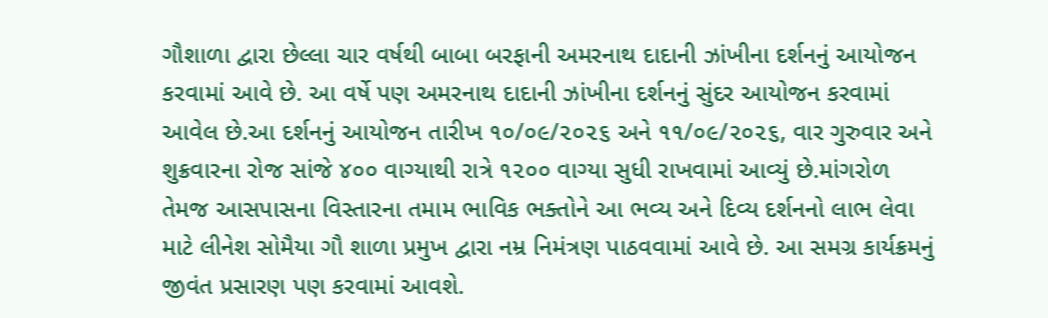ગૌશાળા દ્વારા છેલ્લા ચાર વર્ષથી બાબા બરફાની અમરનાથ દાદાની ઝાંખીના દર્શનનું આયોજન કરવામાં આવે છે. આ વર્ષે પણ અમરનાથ દાદાની ઝાંખીના દર્શનનું સુંદર આયોજન કરવામાં આવેલ છે.આ દર્શનનું આયોજન તારીખ ૧૦/૦૯/૨૦૨૬ અને ૧૧/૦૯/૨૦૨૬, વાર ગુરુવાર અને શુક્રવારના રોજ સાંજે ૪૦૦ વાગ્યાથી રાત્રે ૧૨૦૦ વાગ્યા સુધી રાખવામાં આવ્યું છે.માંગરોળ તેમજ આસપાસના વિસ્તારના તમામ ભાવિક ભક્તોને આ ભવ્ય અને દિવ્ય દર્શનનો લાભ લેવા માટે લીનેશ સોમૈયા ગૌ શાળા પ્રમુખ દ્વારા નમ્ર નિમંત્રણ પાઠવવામાં આવે છે. આ સમગ્ર કાર્યક્રમનું જીવંત પ્રસારણ પણ કરવામાં આવશે.